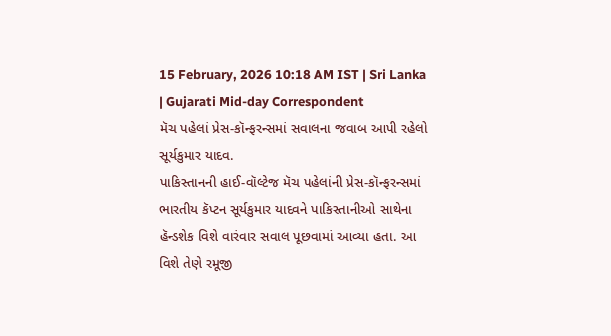15 February, 2026 10:18 AM IST | Sri Lanka | Gujarati Mid-day Correspondent
મૅચ પહેલાં પ્રેસ-કૉન્ફરન્સમાં સવાલના જવાબ આપી રહેલો સૂર્યકુમાર યાદવ.
પાકિસ્તાનની હાઈ-વૉલ્ટેજ મૅચ પહેલાંની પ્રેસ-કૉન્ફરન્સમાં ભારતીય કૅપ્ટન સૂર્યકુમાર યાદવને પાકિસ્તાનીઓ સાથેના હૅન્ડશેક વિશે વારંવાર સવાલ પૂછવામાં આવ્યા હતા. આ વિશે તેણે રમૂજી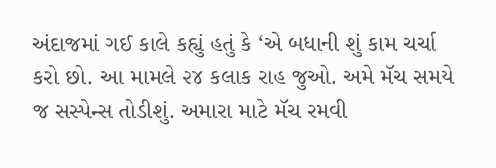અંદાજમાં ગઈ કાલે કહ્યું હતું કે ‘એ બધાની શું કામ ચર્ચા કરો છો. આ મામલે ૨૪ કલાક રાહ જુઓ. અમે મૅચ સમયે જ સસ્પેન્સ તોડીશું. અમારા માટે મૅચ રમવી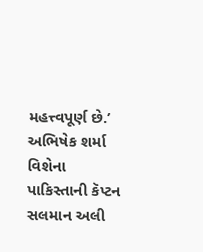મહત્ત્વપૂર્ણ છે.’ અભિષેક શર્મા વિશેના પાકિસ્તાની કૅપ્ટન સલમાન અલી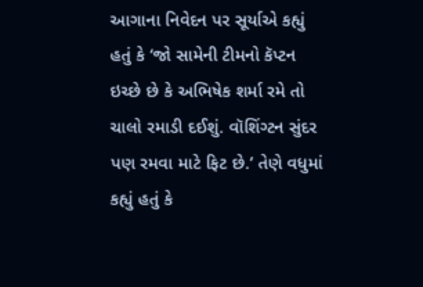આગાના નિવેદન પર સૂર્યાએ કહ્યું હતું કે ‘જો સામેની ટીમનો કૅપ્ટન ઇચ્છે છે કે અભિષેક શર્મા રમે તો ચાલો રમાડી દઈશું. વૉશિંગ્ટન સુંદર પણ રમવા માટે ફિટ છે.’ તેણે વધુમાં કહ્યું હતું કે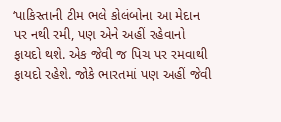‘પાકિસ્તાની ટીમ ભલે કોલંબોના આ મેદાન પર નથી રમી, પણ એને અહીં રહેવાનો ફાયદો થશે. એક જેવી જ પિચ પર રમવાથી ફાયદો રહેશે. જોકે ભારતમાં પણ અહીં જેવી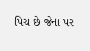પિચ છે જેના પર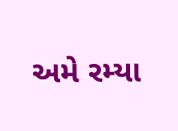અમે રમ્યા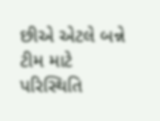છીએ એટલે બન્ને ટીમ માટે પરિસ્થિતિ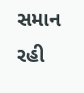સમાન રહી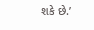શકે છે.’